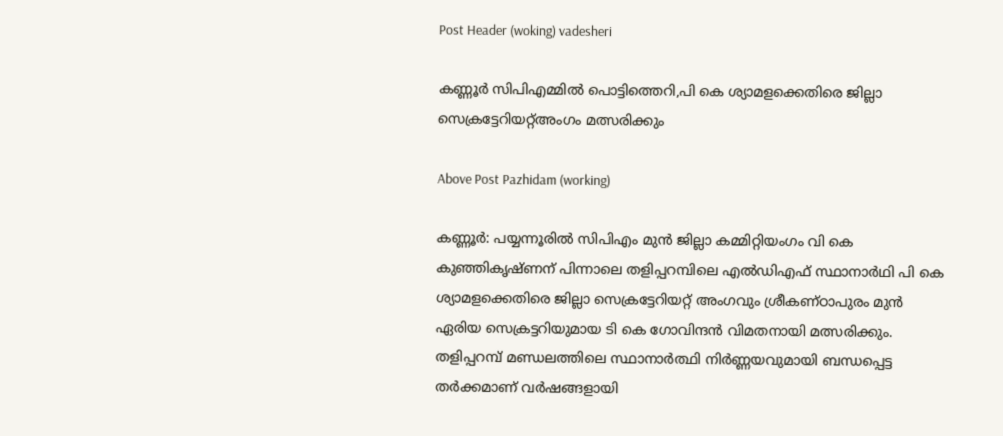Post Header (woking) vadesheri

കണ്ണൂര്‍ സിപിഎമ്മില്‍ പൊട്ടിത്തെറി,പി കെ ശ്യാമളക്കെതിരെ ജില്ലാ സെക്രട്ടേറിയറ്റ്അംഗം മത്സരിക്കും

Above Post Pazhidam (working)

കണ്ണൂർ: പയ്യന്നൂരില്‍ സിപിഎം മുന്‍ ജില്ലാ കമ്മിറ്റിയംഗം വി കെ കുഞ്ഞികൃഷ്ണന് പിന്നാലെ തളിപ്പറമ്പിലെ എല്‍ഡിഎഫ് സ്ഥാനാര്‍ഥി പി കെ ശ്യാമളക്കെതിരെ ജില്ലാ സെക്രട്ടേറിയറ്റ് അംഗവും ശ്രീകണ്ഠാപുരം മുൻ ഏരിയ സെക്രട്ടറിയുമായ ടി കെ ഗോവിന്ദന്‍ വിമതനായി മത്സരിക്കും. തളിപ്പറമ്പ് മണ്ഡലത്തിലെ സ്ഥാനാർത്ഥി നിർണ്ണയവുമായി ബന്ധപ്പെട്ട തർക്കമാണ് വർഷങ്ങളായി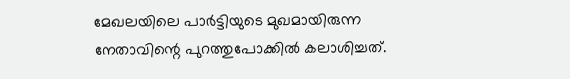മേഖലയിലെ പാർട്ടിയുടെ മുഖമായിരുന്ന നേതാവിന്റെ പുറത്തുപോക്കിൽ കലാശിച്ചത്.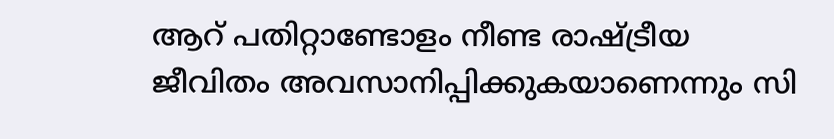ആറ് പതിറ്റാണ്ടോളം നീണ്ട രാഷ്ട്രീയ ജീവിതം അവസാനിപ്പിക്കുകയാണെന്നും സി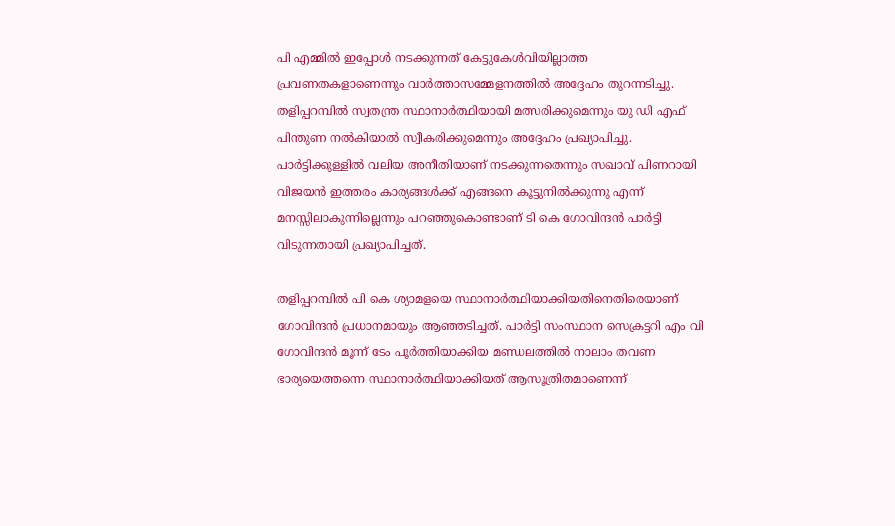പി എമ്മിൽ ഇപ്പോൾ നടക്കുന്നത് കേട്ടുകേൾവിയില്ലാത്ത പ്രവണതകളാണെന്നും വാർത്താസമ്മേളനത്തിൽ അദ്ദേഹം തുറന്നടിച്ചു. തളിപ്പറമ്പിൽ സ്വതന്ത്ര സ്ഥാനാർത്ഥിയായി മത്സരിക്കുമെന്നും യു ഡി എഫ് പിന്തുണ നൽകിയാൽ സ്വീകരിക്കുമെന്നും അദ്ദേഹം പ്രഖ്യാപിച്ചു. പാർട്ടിക്കുള്ളിൽ വലിയ അനീതിയാണ് നടക്കുന്നതെന്നും സഖാവ് പിണറായി വിജയൻ ഇത്തരം കാര്യങ്ങൾക്ക് എങ്ങനെ കൂട്ടുനിൽക്കുന്നു എന്ന് മനസ്സിലാകുന്നില്ലെന്നും പറഞ്ഞുകൊണ്ടാണ് ടി കെ ഗോവിന്ദൻ പാർട്ടി വിടുന്നതായി പ്രഖ്യാപിച്ചത്.

തളിപ്പറമ്പിൽ പി കെ ശ്യാമളയെ സ്ഥാനാർത്ഥിയാക്കിയതിനെതിരെയാണ് ഗോവിന്ദൻ പ്രധാനമായും ആഞ്ഞടിച്ചത്. പാർട്ടി സംസ്ഥാന സെക്രട്ടറി എം വി ഗോവിന്ദൻ മൂന്ന് ടേം പൂർത്തിയാക്കിയ മണ്ഡലത്തിൽ നാലാം തവണ ഭാര്യയെത്തന്നെ സ്ഥാനാർത്ഥിയാക്കിയത് ആസൂത്രിതമാണെന്ന്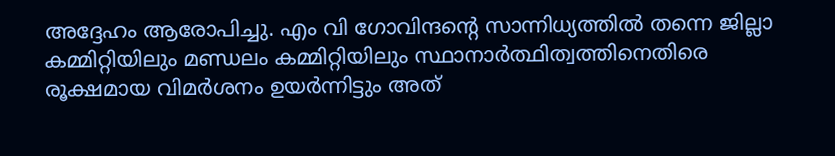അദ്ദേഹം ആരോപിച്ചു. എം വി ഗോവിന്ദന്റെ സാന്നിധ്യത്തിൽ തന്നെ ജില്ലാ കമ്മിറ്റിയിലും മണ്ഡലം കമ്മിറ്റിയിലും സ്ഥാനാർത്ഥിത്വത്തിനെതിരെ രൂക്ഷമായ വിമർശനം ഉയർന്നിട്ടും അത്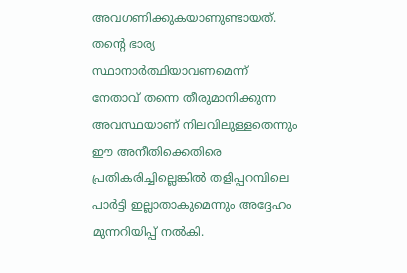അവഗണിക്കുകയാണുണ്ടായത്. തന്റെ ഭാര്യ സ്ഥാനാർത്ഥിയാവണമെന്ന് നേതാവ് തന്നെ തീരുമാനിക്കുന്ന അവസ്ഥയാണ് നിലവിലുള്ളതെന്നും ഈ അനീതിക്കെതിരെ പ്രതികരിച്ചില്ലെങ്കിൽ തളിപ്പറമ്പിലെ പാർട്ടി ഇല്ലാതാകുമെന്നും അദ്ദേഹം മുന്നറിയിപ്പ് നൽകി.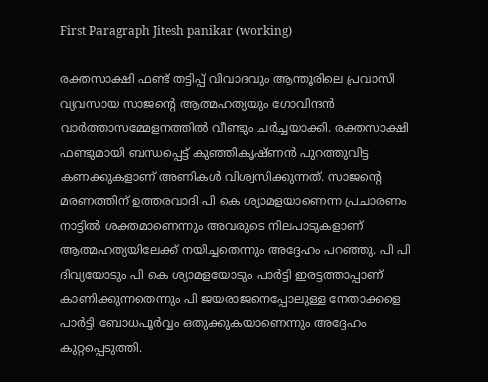First Paragraph Jitesh panikar (working)

രക്തസാക്ഷി ഫണ്ട് തട്ടിപ്പ് വിവാദവും ആന്തൂരിലെ പ്രവാസി വ്യവസായ സാജന്റെ ആത്മഹത്യയും ഗോവിന്ദൻ വാർത്താസമ്മേളനത്തിൽ വീണ്ടും ചർച്ചയാക്കി. രക്തസാക്ഷി ഫണ്ടുമായി ബന്ധപ്പെട്ട് കുഞ്ഞികൃഷ്ണൻ പുറത്തുവിട്ട കണക്കുകളാണ് അണികൾ വിശ്വസിക്കുന്നത്. സാജന്റെ മരണത്തിന് ഉത്തരവാദി പി കെ ശ്യാമളയാണെന്ന പ്രചാരണം നാട്ടിൽ ശക്തമാണെന്നും അവരുടെ നിലപാടുകളാണ് ആത്മഹത്യയിലേക്ക് നയിച്ചതെന്നും അദ്ദേഹം പറഞ്ഞു. പി പി ദിവ്യയോടും പി കെ ശ്യാമളയോടും പാർട്ടി ഇരട്ടത്താപ്പാണ് കാണിക്കുന്നതെന്നും പി ജയരാജനെപ്പോലുള്ള നേതാക്കളെ പാർട്ടി ബോധപൂർവ്വം ഒതുക്കുകയാണെന്നും അദ്ദേഹം കുറ്റപ്പെടുത്തി.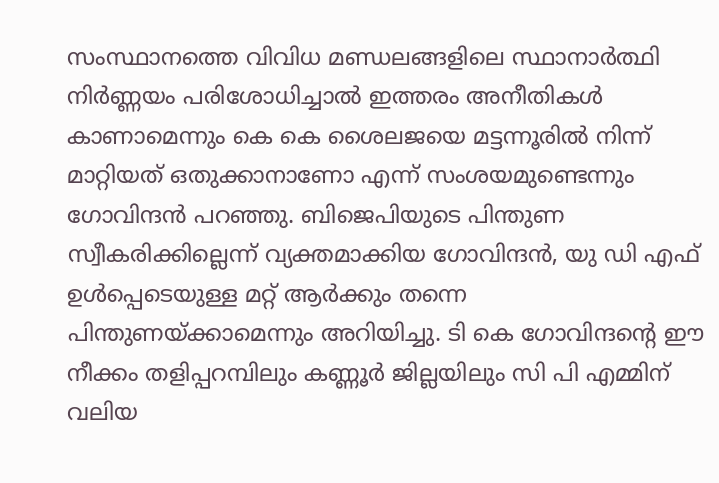സംസ്ഥാനത്തെ വിവിധ മണ്ഡലങ്ങളിലെ സ്ഥാനാർത്ഥി നിർണ്ണയം പരിശോധിച്ചാൽ ഇത്തരം അനീതികൾ കാണാമെന്നും കെ കെ ശൈലജയെ മട്ടന്നൂരിൽ നിന്ന് മാറ്റിയത് ഒതുക്കാനാണോ എന്ന് സംശയമുണ്ടെന്നും ഗോവിന്ദൻ പറഞ്ഞു. ബിജെപിയുടെ പിന്തുണ സ്വീകരിക്കില്ലെന്ന് വ്യക്തമാക്കിയ ഗോവിന്ദൻ, യു ഡി എഫ് ഉൾപ്പെടെയുള്ള മറ്റ് ആർക്കും തന്നെ പിന്തുണയ്ക്കാമെന്നും അറിയിച്ചു. ടി കെ ഗോവിന്ദന്റെ ഈ നീക്കം തളിപ്പറമ്പിലും കണ്ണൂർ ജില്ലയിലും സി പി എമ്മിന് വലിയ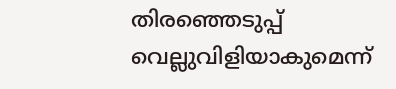തിരഞ്ഞെടുപ്പ് വെല്ലുവിളിയാകുമെന്ന്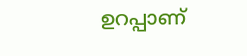ഉറപ്പാണ്